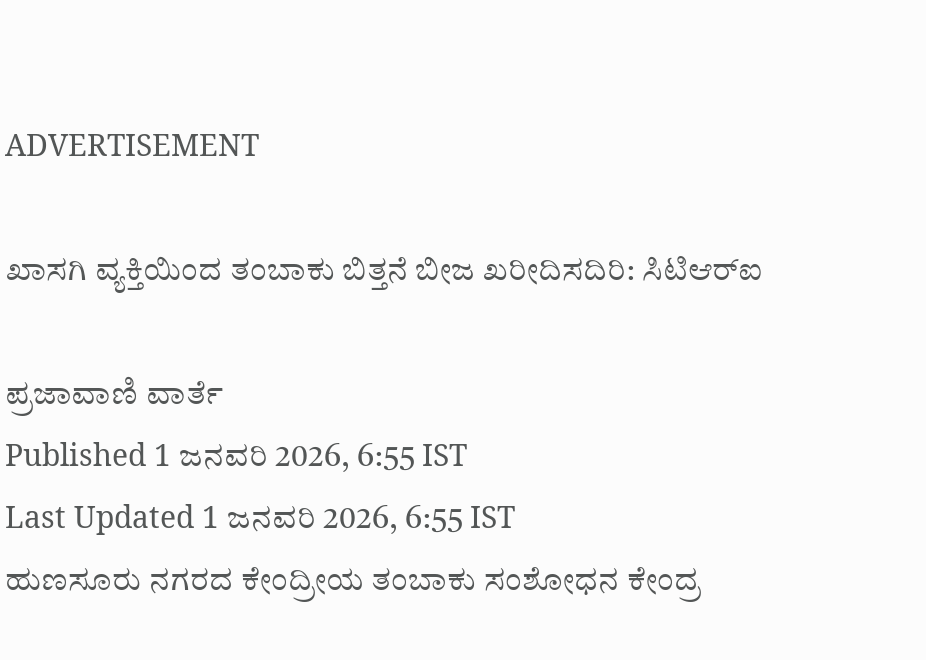ADVERTISEMENT

ಖಾಸಗಿ ವ್ಯಕ್ತಿಯಿಂದ ತಂಬಾಕು ಬಿತ್ತನೆ ಬೀಜ ಖರೀದಿಸದಿರಿ: ಸಿಟಿಆರ್‌ಐ

ಪ್ರಜಾವಾಣಿ ವಾರ್ತೆ
Published 1 ಜನವರಿ 2026, 6:55 IST
Last Updated 1 ಜನವರಿ 2026, 6:55 IST
ಹುಣಸೂರು ನಗರದ ಕೇಂದ್ರೀಯ ತಂಬಾಕು ಸಂಶೋಧನ ಕೇಂದ್ರ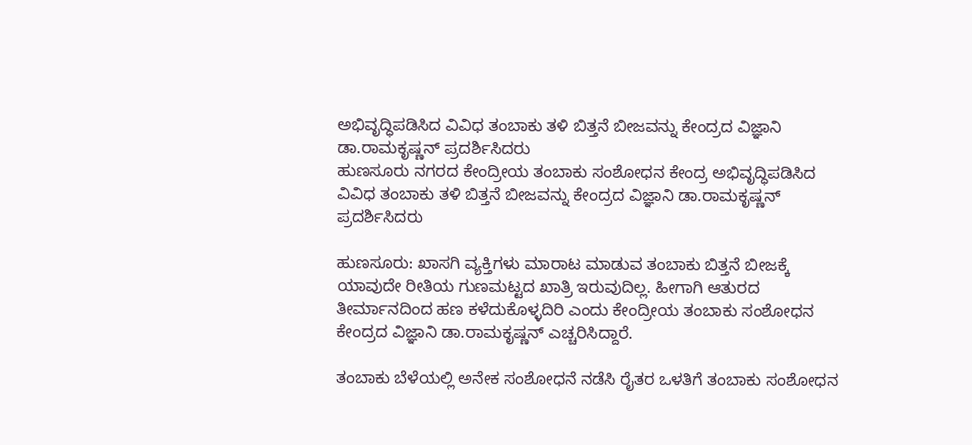ಅಭಿವೃದ್ಧಿಪಡಿಸಿದ ವಿವಿಧ ತಂಬಾಕು ತಳಿ ಬಿತ್ತನೆ ಬೀಜವನ್ನು ಕೇಂದ್ರದ ವಿಜ್ಞಾನಿ ಡಾ.ರಾಮಕೃಷ್ಣನ್‌ ಪ್ರದರ್ಶಿಸಿದರು
ಹುಣಸೂರು ನಗರದ ಕೇಂದ್ರೀಯ ತಂಬಾಕು ಸಂಶೋಧನ ಕೇಂದ್ರ ಅಭಿವೃದ್ಧಿಪಡಿಸಿದ ವಿವಿಧ ತಂಬಾಕು ತಳಿ ಬಿತ್ತನೆ ಬೀಜವನ್ನು ಕೇಂದ್ರದ ವಿಜ್ಞಾನಿ ಡಾ.ರಾಮಕೃಷ್ಣನ್‌ ಪ್ರದರ್ಶಿಸಿದರು

ಹುಣಸೂರು: ಖಾಸಗಿ ವ್ಯಕ್ತಿಗಳು ಮಾರಾಟ ಮಾಡುವ ತಂಬಾಕು ಬಿತ್ತನೆ ಬೀಜಕ್ಕೆ ಯಾವುದೇ ರೀತಿಯ ಗುಣಮಟ್ಟದ ಖಾತ್ರಿ ಇರುವುದಿಲ್ಲ. ಹೀಗಾಗಿ ಆತುರದ ತೀರ್ಮಾನದಿಂದ ಹಣ ಕಳೆದುಕೊಳ್ಳದಿರಿ ಎಂದು ಕೇಂದ್ರೀಯ ತಂಬಾಕು ಸಂಶೋಧನ ಕೇಂದ್ರದ ವಿಜ್ಞಾನಿ ಡಾ.ರಾಮಕೃಷ್ಣನ್‌ ಎಚ್ಚರಿಸಿದ್ದಾರೆ.

ತಂಬಾಕು ಬೆಳೆಯಲ್ಲಿ ಅನೇಕ ಸಂಶೋಧನೆ ನಡೆಸಿ ರೈತರ ಒಳತಿಗೆ ತಂಬಾಕು ಸಂಶೋಧನ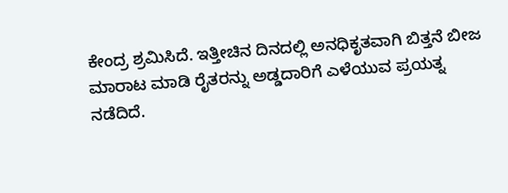ಕೇಂದ್ರ ಶ್ರಮಿಸಿದೆ. ಇತ್ತೀಚಿನ ದಿನದಲ್ಲಿ ಅನಧಿಕೃತವಾಗಿ ಬಿತ್ತನೆ ಬೀಜ ಮಾರಾಟ ಮಾಡಿ ರೈತರನ್ನು ಅಡ್ಡದಾರಿಗೆ ಎಳೆಯುವ ಪ್ರಯತ್ನ ನಡೆದಿದೆ.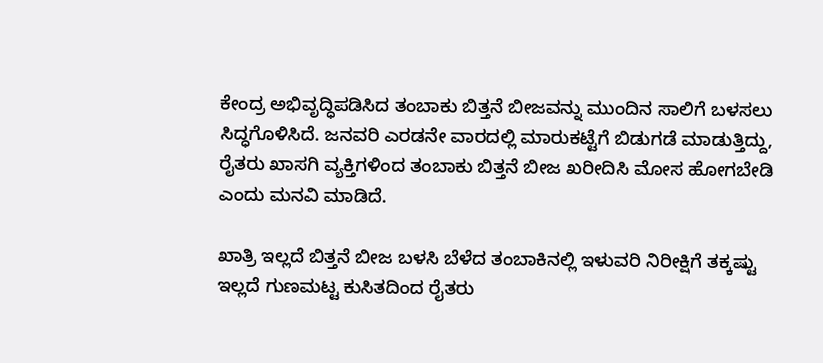ಕೇಂದ್ರ ಅಭಿವೃದ್ಧಿಪಡಿಸಿದ ತಂಬಾಕು ಬಿತ್ತನೆ ಬೀಜವನ್ನು ಮುಂದಿನ ಸಾಲಿಗೆ ಬಳಸಲು ಸಿದ್ಧಗೊಳಿಸಿದೆ. ಜನವರಿ ಎರಡನೇ ವಾರದಲ್ಲಿ ಮಾರುಕಟ್ಟೆಗೆ ಬಿಡುಗಡೆ ಮಾಡುತ್ತಿದ್ದು, ರೈತರು ಖಾಸಗಿ ವ್ಯಕ್ತಿಗಳಿಂದ ತಂಬಾಕು ಬಿತ್ತನೆ ಬೀಜ ಖರೀದಿಸಿ ಮೋಸ ಹೋಗಬೇಡಿ ಎಂದು ಮನವಿ ಮಾಡಿದೆ.

ಖಾತ್ರಿ ಇಲ್ಲದೆ ಬಿತ್ತನೆ ಬೀಜ ಬಳಸಿ ಬೆಳೆದ ತಂಬಾಕಿನಲ್ಲಿ ಇಳುವರಿ ನಿರೀಕ್ಷಿಗೆ ತಕ್ಕಷ್ಟು ಇಲ್ಲದೆ ಗುಣಮಟ್ಟ ಕುಸಿತದಿಂದ ರೈತರು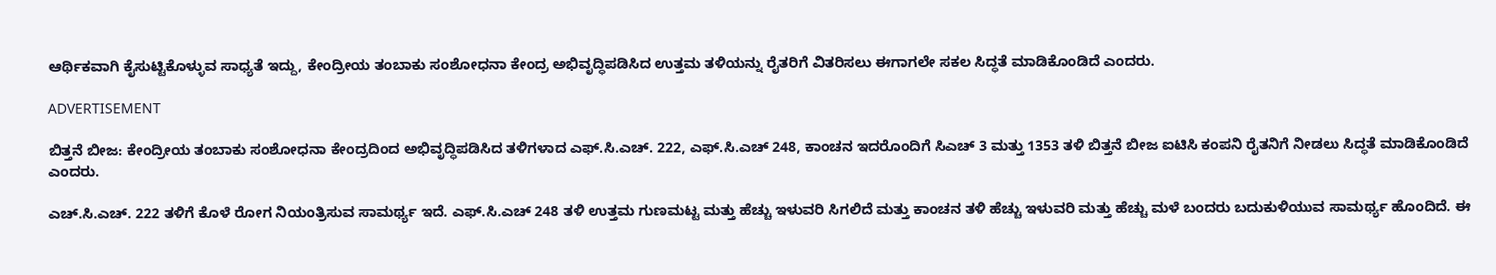ಆರ್ಥಿಕವಾಗಿ ಕೈಸುಟ್ಟಿಕೊಳ್ಳುವ ಸಾಧ್ಯತೆ ಇದ್ದು, ಕೇಂದ್ರೀಯ ತಂಬಾಕು ಸಂಶೋಧನಾ ಕೇಂದ್ರ ಅಭಿವೃದ್ಧಿಪಡಿಸಿದ ಉತ್ತಮ ತಳಿಯನ್ನು ರೈತರಿಗೆ ವಿತರಿಸಲು ಈಗಾಗಲೇ ಸಕಲ ಸಿದ್ಧತೆ ಮಾಡಿಕೊಂಡಿದೆ ಎಂದರು.

ADVERTISEMENT

ಬಿತ್ತನೆ ಬೀಜ: ಕೇಂದ್ರೀಯ ತಂಬಾಕು ಸಂಶೋಧನಾ ಕೇಂದ್ರದಿಂದ ಅಭಿವೃದ್ಧಿಪಡಿಸಿದ ತಳಿಗಳಾದ ಎಫ್.ಸಿ.ಎಚ್. 222, ಎಫ್.ಸಿ.ಎಚ್ 248, ಕಾಂಚನ ಇದರೊಂದಿಗೆ ಸಿಎಚ್‌ 3 ಮತ್ತು 1353 ತಳಿ ಬಿತ್ತನೆ ಬೀಜ ಐಟಿಸಿ ಕಂಪನಿ ರೈತನಿಗೆ ನೀಡಲು ಸಿದ್ಧತೆ ಮಾಡಿಕೊಂಡಿದೆ ಎಂದರು.

ಎಚ್.ಸಿ.ಎಚ್. 222 ತಳಿಗೆ ಕೊಳೆ ರೋಗ ನಿಯಂತ್ರಿಸುವ ಸಾಮರ್ಥ್ಯ ಇದೆ. ಎಫ್.ಸಿ.ಎಚ್ 248 ತಳಿ ಉತ್ತಮ ಗುಣಮಟ್ಟ ಮತ್ತು ಹೆಚ್ಚು ಇಳುವರಿ ಸಿಗಲಿದೆ ಮತ್ತು ಕಾಂಚನ ತಳಿ ಹೆಚ್ಚು ಇಳುವರಿ ಮತ್ತು ಹೆಚ್ಚು ಮಳೆ ಬಂದರು ಬದುಕುಳಿಯುವ ಸಾಮರ್ಥ್ಯ ಹೊಂದಿದೆ. ಈ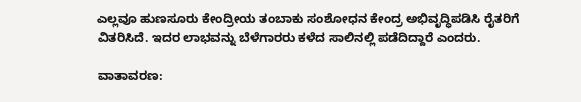ಎಲ್ಲವೂ ಹುಣಸೂರು ಕೇಂದ್ರೀಯ ತಂಬಾಕು ಸಂಶೋಧನ ಕೇಂದ್ರ ಅಭಿವೃದ್ಧಿಪಡಿಸಿ ರೈತರಿಗೆ ವಿತರಿಸಿದೆ. ಇದರ ಲಾಭವನ್ನು ಬೆಳೆಗಾರರು ಕಳೆದ ಸಾಲಿನಲ್ಲಿ ಪಡೆದಿದ್ದಾರೆ ಎಂದರು.

ವಾತಾವರಣ: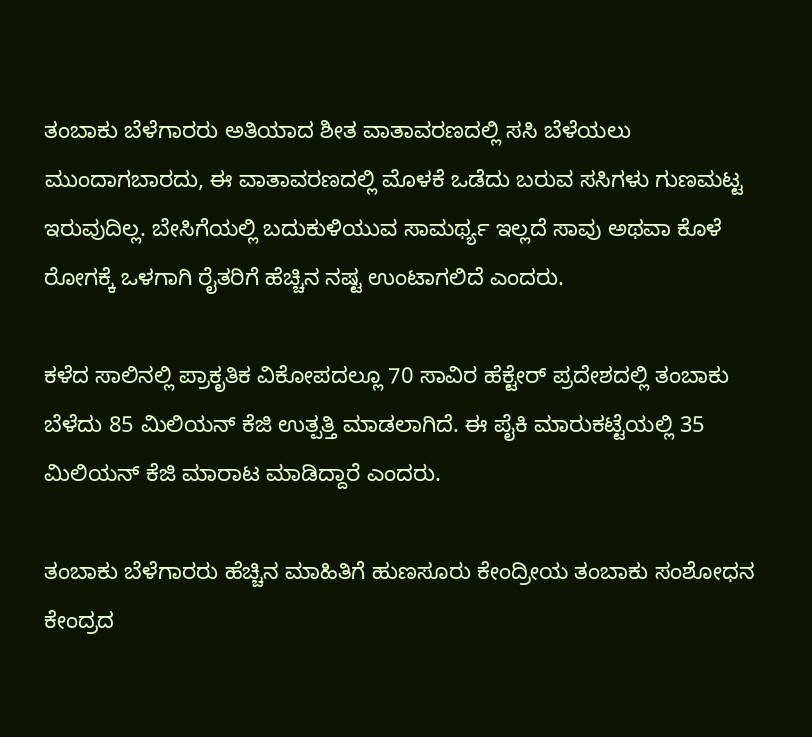ತಂಬಾಕು ಬೆಳೆಗಾರರು ಅತಿಯಾದ ಶೀತ ವಾತಾವರಣದಲ್ಲಿ ಸಸಿ ಬೆಳೆಯಲು ಮುಂದಾಗಬಾರದು, ಈ ವಾತಾವರಣದಲ್ಲಿ ಮೊಳಕೆ ಒಡೆದು ಬರುವ ಸಸಿಗಳು ಗುಣಮಟ್ಟ ಇರುವುದಿಲ್ಲ. ಬೇಸಿಗೆಯಲ್ಲಿ ಬದುಕುಳಿಯುವ ಸಾಮರ್ಥ್ಯ ಇಲ್ಲದೆ ಸಾವು ಅಥವಾ ಕೊಳೆ ರೋಗಕ್ಕೆ ಒಳಗಾಗಿ ರೈತರಿಗೆ ಹೆಚ್ಚಿನ ನಷ್ಟ ಉಂಟಾಗಲಿದೆ ಎಂದರು.

ಕಳೆದ ಸಾಲಿನಲ್ಲಿ ಪ್ರಾಕೃತಿಕ ವಿಕೋಪದಲ್ಲೂ 70 ಸಾವಿರ ಹೆಕ್ಟೇರ್‌ ಪ್ರದೇಶದಲ್ಲಿ ತಂಬಾಕು ಬೆಳೆದು 85 ಮಿಲಿಯನ್‌ ಕೆಜಿ ಉತ್ಪತ್ತಿ ಮಾಡಲಾಗಿದೆ. ಈ ಪೈಕಿ ಮಾರುಕಟ್ಟೆಯಲ್ಲಿ 35 ಮಿಲಿಯನ್‌ ಕೆಜಿ ಮಾರಾಟ ಮಾಡಿದ್ದಾರೆ ಎಂದರು.

ತಂಬಾಕು ಬೆಳೆಗಾರರು ಹೆಚ್ಚಿನ ಮಾಹಿತಿಗೆ ಹುಣಸೂರು ಕೇಂದ್ರೀಯ ತಂಬಾಕು ಸಂಶೋಧನ ಕೇಂದ್ರದ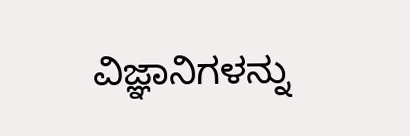ವಿಜ್ಞಾನಿಗಳನ್ನು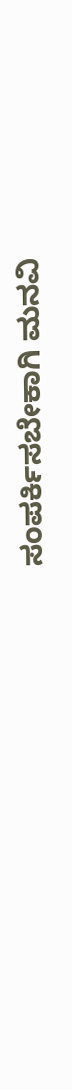ಸಂಪರ್ಕಿಸಬೇಕಾಗಿ ಮನವಿ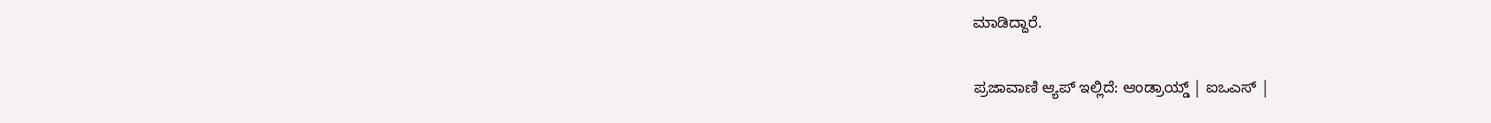ಮಾಡಿದ್ದಾರೆ.

ಪ್ರಜಾವಾಣಿ ಆ್ಯಪ್ ಇಲ್ಲಿದೆ: ಆಂಡ್ರಾಯ್ಡ್ | ಐಒಎಸ್ |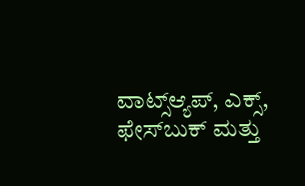ವಾಟ್ಸ್ಆ್ಯಪ್, ಎಕ್ಸ್, ಫೇಸ್‌ಬುಕ್ ಮತ್ತು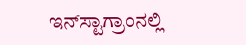ಇನ್‌ಸ್ಟಾಗ್ರಾಂನಲ್ಲಿ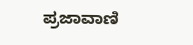ಪ್ರಜಾವಾಣಿ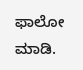ಫಾಲೋ ಮಾಡಿ.